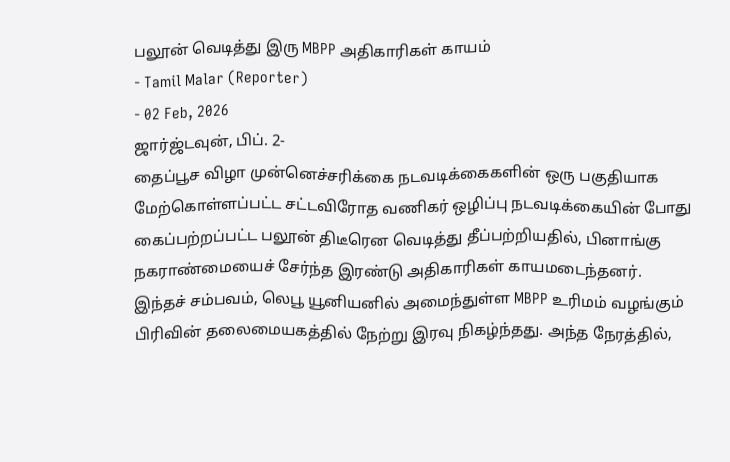பலூன் வெடித்து இரு MBPP அதிகாரிகள் காயம்
- Tamil Malar (Reporter)
- 02 Feb, 2026
ஜார்ஜ்டவுன், பிப். 2-
தைப்பூச விழா முன்னெச்சரிக்கை நடவடிக்கைகளின் ஒரு பகுதியாக மேற்கொள்ளப்பட்ட சட்டவிரோத வணிகர் ஒழிப்பு நடவடிக்கையின் போது கைப்பற்றப்பட்ட பலூன் திடீரென வெடித்து தீப்பற்றியதில், பினாங்கு நகராண்மையைச் சேர்ந்த இரண்டு அதிகாரிகள் காயமடைந்தனர்.
இந்தச் சம்பவம், லெபூ யூனியனில் அமைந்துள்ள MBPP உரிமம் வழங்கும் பிரிவின் தலைமையகத்தில் நேற்று இரவு நிகழ்ந்தது. அந்த நேரத்தில்,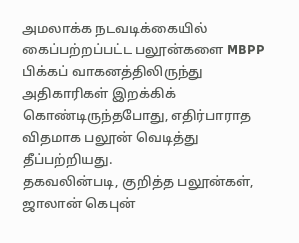அமலாக்க நடவடிக்கையில் கைப்பற்றப்பட்ட பலூன்களை MBPP பிக்கப் வாகனத்திலிருந்து அதிகாரிகள் இறக்கிக் கொண்டிருந்தபோது, எதிர்பாராத விதமாக பலூன் வெடித்து தீப்பற்றியது.
தகவலின்படி, குறித்த பலூன்கள், ஜாலான் கெபுன்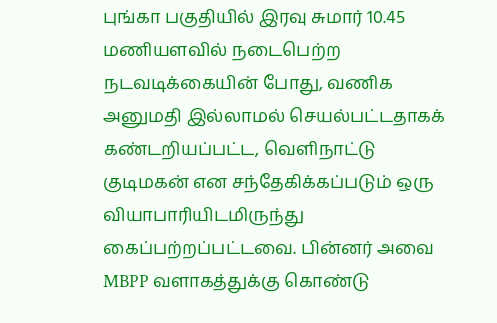புங்கா பகுதியில் இரவு சுமார் 10.45 மணியளவில் நடைபெற்ற நடவடிக்கையின் போது, வணிக அனுமதி இல்லாமல் செயல்பட்டதாகக் கண்டறியப்பட்ட, வெளிநாட்டு குடிமகன் என சந்தேகிக்கப்படும் ஒரு வியாபாரியிடமிருந்து கைப்பற்றப்பட்டவை. பின்னர் அவை MBPP வளாகத்துக்கு கொண்டு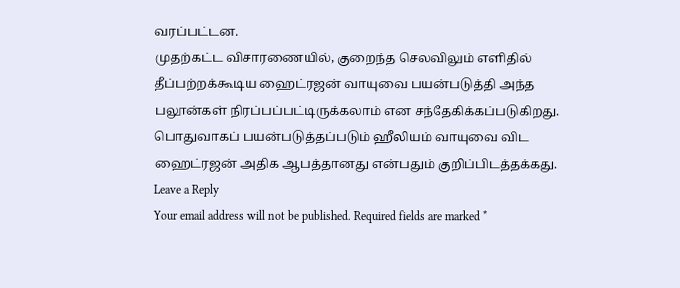வரப்பட்டன.
முதற்கட்ட விசாரணையில், குறைந்த செலவிலும் எளிதில் தீப்பற்றக்கூடிய ஹைட்ரஜன் வாயுவை பயன்படுத்தி அந்த பலூன்கள் நிரப்பப்பட்டிருக்கலாம் என சந்தேகிக்கப்படுகிறது. பொதுவாகப் பயன்படுத்தப்படும் ஹீலியம் வாயுவை விட ஹைட்ரஜன் அதிக ஆபத்தானது என்பதும் குறிப்பிடத்தக்கது.
Leave a Reply
Your email address will not be published. Required fields are marked *